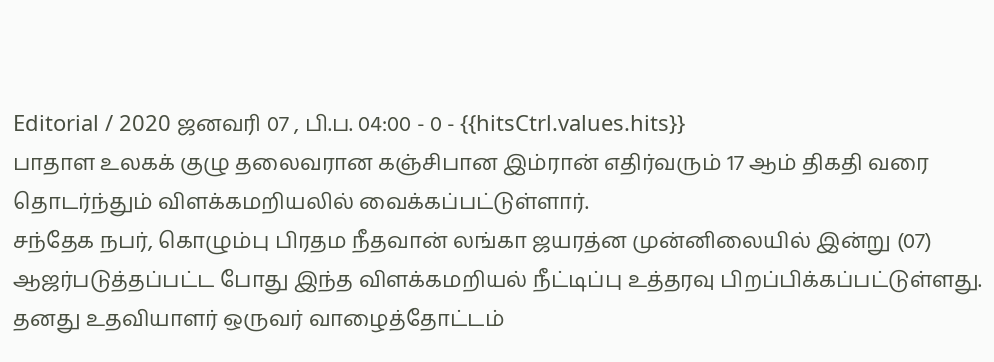Editorial / 2020 ஜனவரி 07 , பி.ப. 04:00 - 0 - {{hitsCtrl.values.hits}}
பாதாள உலகக் குழு தலைவரான கஞ்சிபான இம்ரான் எதிர்வரும் 17 ஆம் திகதி வரை தொடர்ந்தும் விளக்கமறியலில் வைக்கப்பட்டுள்ளார்.
சந்தேக நபர், கொழும்பு பிரதம நீதவான் லங்கா ஜயரத்ன முன்னிலையில் இன்று (07) ஆஜர்படுத்தப்பட்ட போது இந்த விளக்கமறியல் நீட்டிப்பு உத்தரவு பிறப்பிக்கப்பட்டுள்ளது.
தனது உதவியாளர் ஒருவர் வாழைத்தோட்டம்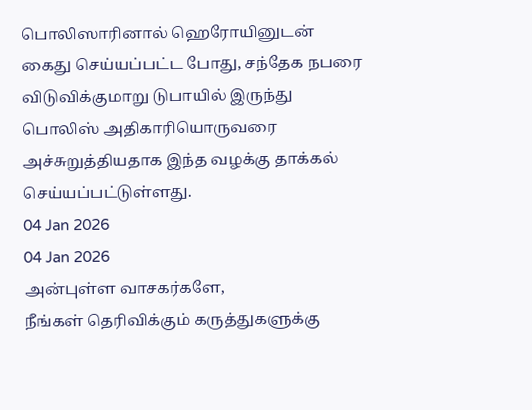பொலிஸாரினால் ஹெரோயினுடன் கைது செய்யப்பட்ட போது, சந்தேக நபரை விடுவிக்குமாறு டுபாயில் இருந்து பொலிஸ் அதிகாரியொருவரை அச்சுறுத்தியதாக இந்த வழக்கு தாக்கல் செய்யப்பட்டுள்ளது.
04 Jan 2026
04 Jan 2026
அன்புள்ள வாசகர்களே,
நீங்கள் தெரிவிக்கும் கருத்துகளுக்கு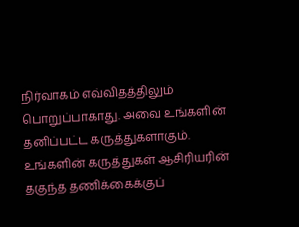நிர்வாகம் எவ்விதத்திலும் பொறுப்பாகாது. அவை உங்களின் தனிப்பட்ட கருத்துகளாகும். உங்களின் கருத்துகள் ஆசிரியரின் தகுந்த தணிக்கைக்குப்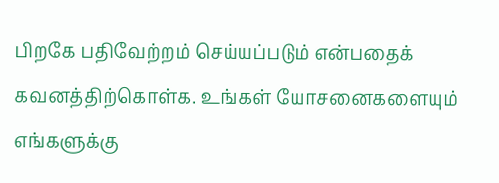பிறகே பதிவேற்றம் செய்யப்படும் என்பதைக் கவனத்திற்கொள்க. உங்கள் யோசனைகளையும் எங்களுக்கு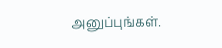அனுப்புங்கள்.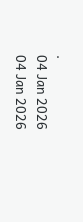.
04 Jan 2026
04 Jan 2026